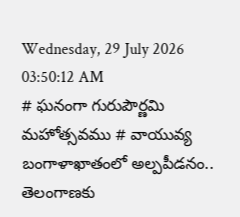Wednesday, 29 July 2026 03:50:12 AM
# ఘనంగా గురుపౌర్ణమి మహోత్సవము # వాయువ్య బంగాళాఖాతంలో అల్పపీడనం.. తెలంగాణకు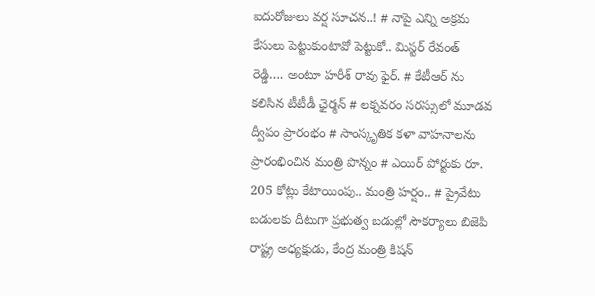ఐదురోజులు వర్ష సూచన..! # నాపై ఎన్ని అక్రమ కేసులు పెట్టుకుంటావో పెట్టుకో.. మిస్టర్ రేవంత్ రెడ్డి…. అంటూ హరీశ్ రావు ఫైర్. # కేటీఆర్ ను కలిసిన టీటీడీ ఛైర్మన్ # లక్నవరం సరస్సులో మూడవ ద్వీపం ప్రారంభం # సాంస్కృతిక కళా వాహనాలను ప్రారంభించిన మంత్రి పొన్నం # ఎయిర్ పోర్టుకు రూ. 205 కోట్లు కేటాయింపు.. మంత్రి హర్షం.. # ప్రైవేటు బడులకు దీటుగా ప్రభుత్వ బడుల్లో సౌకర్యాలు బిజెపి రాష్ట్ర అధ్యక్షుడు, కేంద్ర మంత్రి కిషన్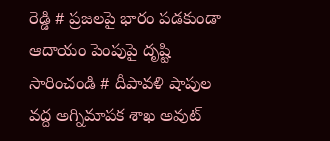రెడ్డి # ప్రజలపై భారం పడకుండా ఆదాయం పెంపుపై దృష్టి సారించండి # దీపావళి షాపుల వద్ద అగ్నిమాపక శాఖ అవుట్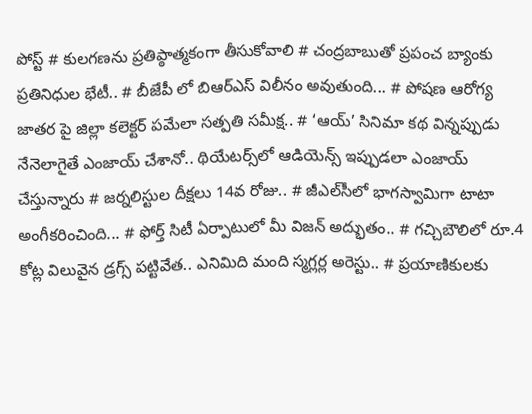పోస్ట్ # కులగణను ప్రతిప్ఠాత్మకంగా తీసుకోవాలి # చంద్రబాబుతో ప్రపంచ బ్యాంకు ప్రతినిధుల భేటీ.. # బీజేపీ లో బిఆర్ఎస్ విలీనం అవుతుంది... # పోషణ ఆరోగ్య జాతర పై జిల్లా కలెక్టర్ పమేలా సత్పతి సమీక్ష.. # ‘ఆయ్’ సినిమా కథ విన్నప్పుడు నేనెలాగైతే ఎంజాయ్ చేశానో.. థియేట‌ర్స్‌లో ఆడియెన్స్ ఇప్పుడ‌లా ఎంజాయ్ చేస్తున్నారు # జర్నలిస్టుల దీక్షలు 14వ రోజు.. # జీఎల్‌సీలో భాగస్వామిగా టాటా అంగీకరించింది... # ఫోర్త్ సిటీ ఏర్పాటులో మీ విజ‌న్ అద్భుతం.. # గచ్చిబౌలిలో రూ.4 కోట్ల విలువైన డ్రగ్స్ పట్టివేత.. ఎనిమిది మంది స్మగ్లర్ల అరెస్టు.. # ప్రయాణికులకు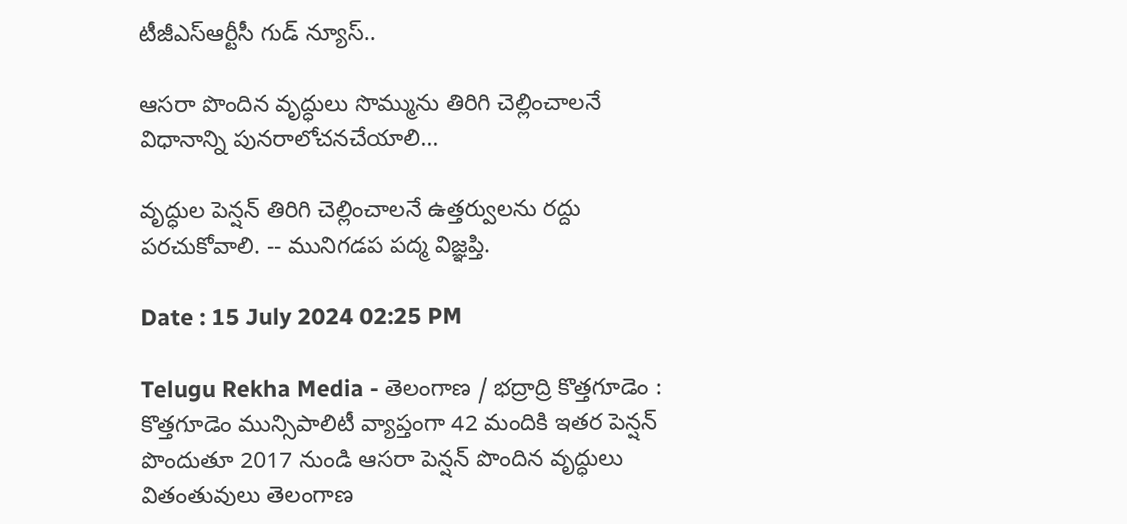టీజీఎస్‌ఆర్టీసీ గుడ్ న్యూస్..

ఆసరా పొందిన వృద్ధులు సొమ్మును తిరిగి చెల్లించాలనే విధానాన్ని పునరాలోచనచేయాలి...

వృద్ధుల పెన్షన్ తిరిగి చెల్లించాలనే ఉత్తర్వులను రద్దు పరచుకోవాలి. -- మునిగడప పద్మ విజ్ఞప్తి.

Date : 15 July 2024 02:25 PM

Telugu Rekha Media - తెలంగాణ / భద్రాద్రి కొత్తగూడెం : కొత్తగూడెం మున్సిపాలిటీ వ్యాప్తంగా 42 మందికి ఇతర పెన్షన్ పొందుతూ 2017 నుండి ఆసరా పెన్షన్ పొందిన వృద్ధులు వితంతువులు తెలంగాణ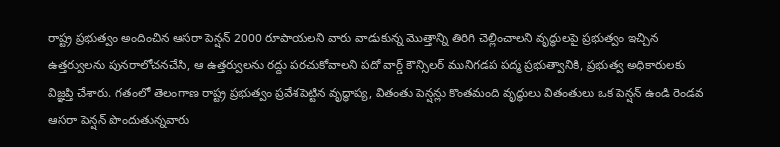రాష్ట్ర ప్రభుత్వం అందించిన ఆసరా పెన్షన్ 2000 రూపాయలని వారు వాడుకున్న మొత్తాన్ని తిరిగి చెల్లించాలని వృద్ధులపై ప్రభుత్వం ఇచ్చిన ఉత్తర్వులను పునరాలోచనచేసి, ఆ ఉత్తర్వులను రద్దు పరచుకోవాలని పదో వార్డ్ కౌన్సిలర్ మునిగడప పద్మ ప్రభుత్వానికి, ప్రభుత్వ అధికారులకు విజ్ఞప్తి చేశారు. గతంలో తెలంగాణ రాష్ట్ర ప్రభుత్వం ప్రవేశపెట్టిన వృద్ధాప్య, వితంతు పెన్షన్లు కొంతమంది వృద్ధులు వితంతులు ఒక పెన్షన్ ఉండి రెండవ ఆసరా పెన్షన్ పొందుతున్నవారు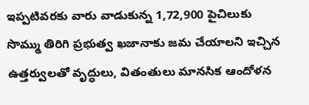ఇప్పటివరకు వారు వాడుకున్న 1,72,900 పైచిలుకు సొమ్ము తిరిగి ప్రభుత్వ ఖజానాకు జమ చేయాలని ఇచ్చిన ఉత్తర్వులతో వృద్ధులు, వితంతులు మానసిక ఆందోళన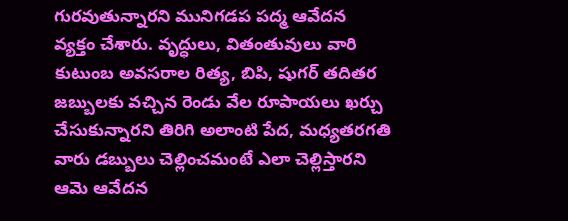గురవుతున్నారని మునిగడప పద్మ ఆవేదన వ్యక్తం చేశారు. వృద్ధులు, వితంతువులు వారి కుటుంబ అవసరాల రిత్య, బిపి, షుగర్ తదితర జబ్బులకు వచ్చిన రెండు వేల రూపాయలు ఖర్చు చేసుకున్నారని తిరిగి అలాంటి పేద, మధ్యతరగతి వారు డబ్బులు చెల్లించమంటే ఎలా చెల్లిస్తారని ఆమె ఆవేదన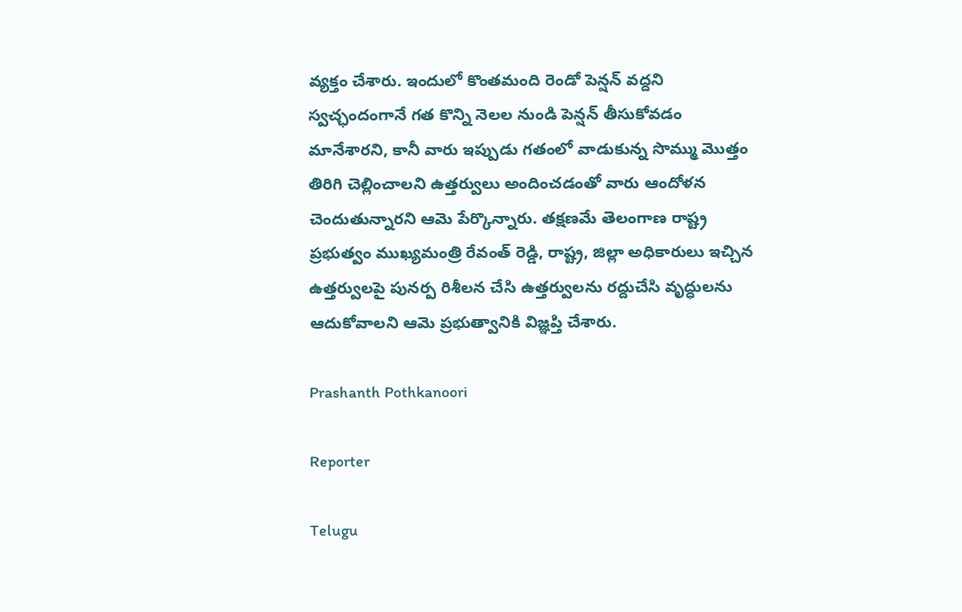వ్యక్తం చేశారు. ఇందులో కొంతమంది రెండో పెన్షన్ వద్దని స్వచ్ఛందంగానే గత కొన్ని నెలల నుండి పెన్షన్ తీసుకోవడం మానేశారని, కానీ వారు ఇప్పుడు గతంలో వాడుకున్న సొమ్ము మొత్తం తిరిగి చెల్లించాలని ఉత్తర్వులు అందించడంతో వారు ఆందోళన చెందుతున్నారని ఆమె పేర్కొన్నారు. తక్షణమే తెలంగాణ రాష్ట్ర ప్రభుత్వం ముఖ్యమంత్రి రేవంత్ రెడ్డి, రాష్ట్ర, జిల్లా అధికారులు ఇచ్చిన ఉత్తర్వులపై పునర్ప రిశీలన చేసి ఉత్తర్వులను రద్దుచేసి వృద్ధులను ఆదుకోవాలని ఆమె ప్రభుత్వానికి విజ్ఞప్తి చేశారు.

Prashanth Pothkanoori

Reporter

Telugu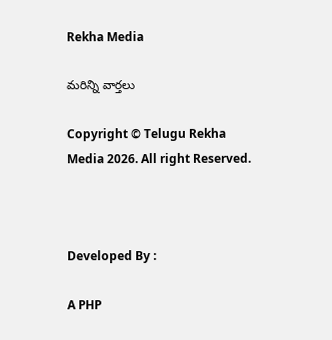Rekha Media

మరిన్ని వార్తలు

Copyright © Telugu Rekha Media 2026. All right Reserved.



Developed By :

A PHP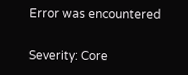Error was encountered

Severity: Core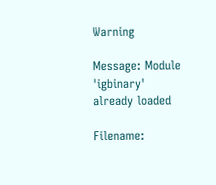Warning

Message: Module 'igbinary' already loaded

Filename: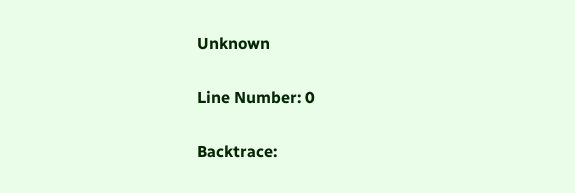Unknown

Line Number: 0

Backtrace: